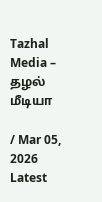Tazhal Media – தழல் மீடியா

/ Mar 05, 2026
Latest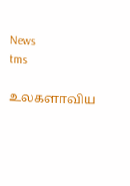News
tms

உலகளாவிய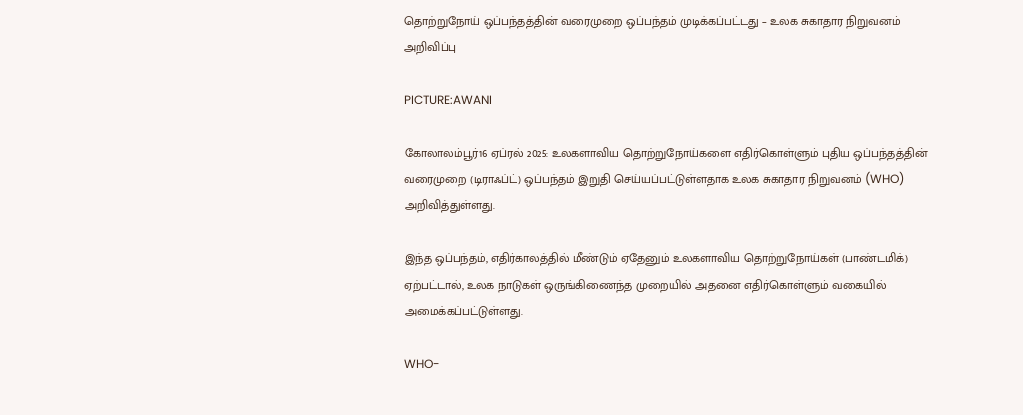தொற்றுநோய் ஒப்பந்தத்தின் வரைமுறை ஒப்பந்தம் முடிக்கப்பட்டது – உலக சுகாதார நிறுவனம் அறிவிப்பு

PICTURE:AWANI

கோலாலம்பூர்16 ஏப்ரல் 2025: உலகளாவிய தொற்றுநோய்களை எதிர்கொள்ளும் புதிய ஒப்பந்தத்தின் வரைமுறை (டிராஃப்ட்) ஒப்பந்தம் இறுதி செய்யப்பட்டுள்ளதாக உலக சுகாதார நிறுவனம் (WHO) அறிவித்துள்ளது.

இந்த ஒப்பந்தம், எதிர்காலத்தில் மீண்டும் ஏதேனும் உலகளாவிய தொற்றுநோய்கள் (பாண்டமிக்) ஏற்பட்டால், உலக நாடுகள் ஒருங்கிணைந்த முறையில் அதனை எதிர்கொள்ளும் வகையில் அமைக்கப்பட்டுள்ளது.

WHO-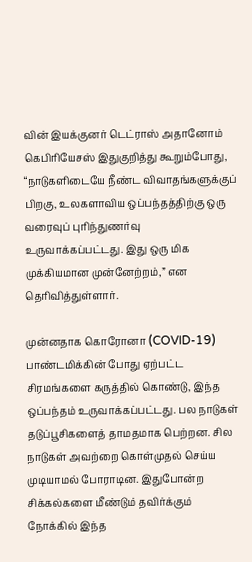வின் இயக்குனர் டெட்ராஸ் அதானோம் கெபிரியேசஸ் இதுகுறித்து கூறும்போது, “நாடுகளிடையே நீண்ட விவாதங்களுக்குப் பிறகு, உலகளாவிய ஒப்பந்தத்திற்கு ஒரு வரைவுப் புரிந்துணர்வு உருவாக்கப்பட்டது. இது ஒரு மிக முக்கியமான முன்னேற்றம்,” என தெரிவித்துள்ளார்.

முன்னதாக கொரோனா (COVID-19) பாண்டமிக்கின் போது ஏற்பட்ட சிரமங்களை கருத்தில் கொண்டு, இந்த ஒப்பந்தம் உருவாக்கப்பட்டது. பல நாடுகள் தடுப்பூசிகளைத் தாமதமாக பெற்றன. சில நாடுகள் அவற்றை கொள்முதல் செய்ய முடியாமல் போராடின. இதுபோன்ற சிக்கல்களை மீண்டும் தவிர்க்கும் நோக்கில் இந்த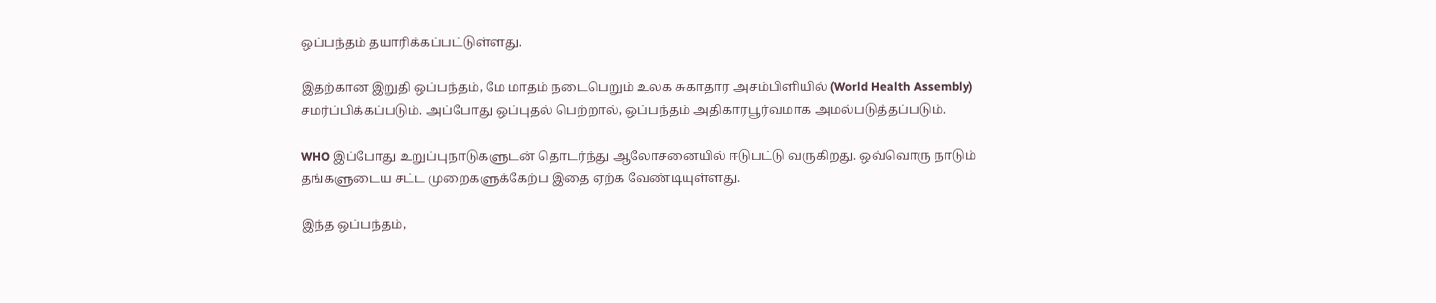ஒப்பந்தம் தயாரிக்கப்பட்டுள்ளது.

இதற்கான இறுதி ஒப்பந்தம், மே மாதம் நடைபெறும் உலக சுகாதார அசம்பிளியில் (World Health Assembly) சமர்ப்பிக்கப்படும். அப்போது ஒப்புதல் பெற்றால், ஒப்பந்தம் அதிகாரபூர்வமாக அமல்படுத்தப்படும்.

WHO இப்போது உறுப்புநாடுகளுடன் தொடர்ந்து ஆலோசனையில் ஈடுபட்டு வருகிறது. ஒவ்வொரு நாடும் தங்களுடைய சட்ட முறைகளுக்கேற்ப இதை ஏற்க வேண்டியுள்ளது.

இந்த ஒப்பந்தம்,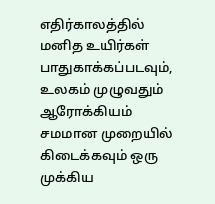எதிர்காலத்தில் மனித உயிர்கள் பாதுகாக்கப்படவும், உலகம் முழுவதும் ஆரோக்கியம் சமமான முறையில் கிடைக்கவும் ஒரு முக்கிய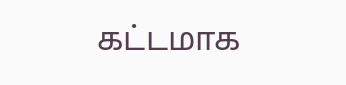கட்டமாக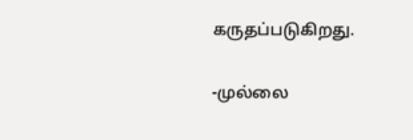கருதப்படுகிறது.

-முல்லை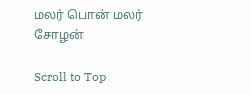மலர் பொன் மலர் சோழன்

Scroll to Top